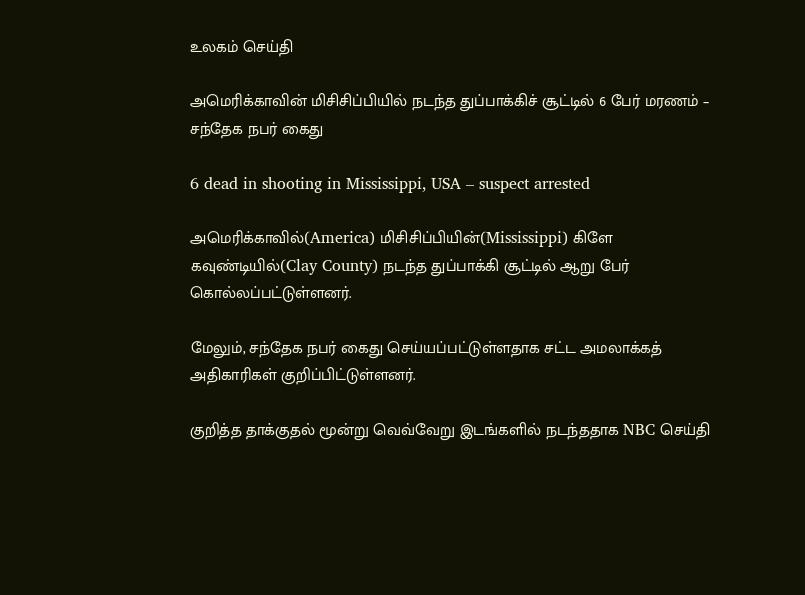உலகம் செய்தி

அமெரிக்காவின் மிசிசிப்பியில் நடந்த துப்பாக்கிச் சூட்டில் 6 பேர் மரணம் – சந்தேக நபர் கைது

6 dead in shooting in Mississippi, USA – suspect arrested

அமெரிக்காவில்(America) மிசிசிப்பியின்(Mississippi) கிளே கவுண்டியில்(Clay County) நடந்த துப்பாக்கி சூட்டில் ஆறு பேர் கொல்லப்பட்டுள்ளனர்.

மேலும், சந்தேக நபர் கைது செய்யப்பட்டுள்ளதாக சட்ட அமலாக்கத் அதிகாரிகள் குறிப்பிட்டுள்ளனர்.

குறித்த தாக்குதல் மூன்று வெவ்வேறு இடங்களில் நடந்ததாக NBC செய்தி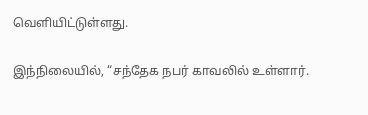வெளியிட்டுள்ளது.

இந்நிலையில், “சந்தேக நபர் காவலில் உள்ளார்.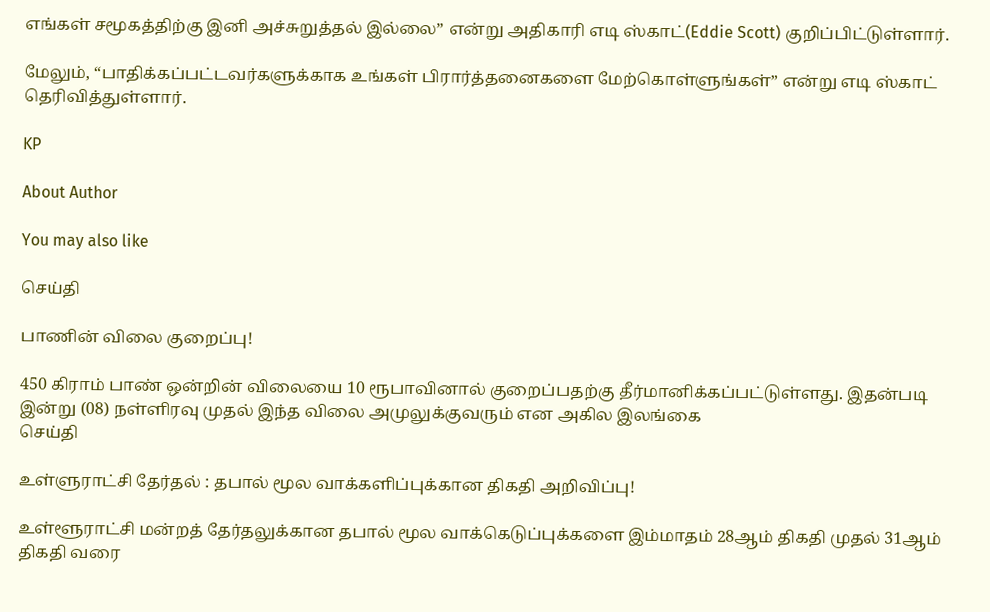எங்கள் சமூகத்திற்கு இனி அச்சுறுத்தல் இல்லை” என்று அதிகாரி எடி ஸ்காட்(Eddie Scott) குறிப்பிட்டுள்ளார்.

மேலும், “பாதிக்கப்பட்டவர்களுக்காக உங்கள் பிரார்த்தனைகளை மேற்கொள்ளுங்கள்” என்று எடி ஸ்காட் தெரிவித்துள்ளார்.

KP

About Author

You may also like

செய்தி

பாணின் விலை குறைப்பு!

450 கிராம் பாண் ஒன்றின் விலையை 10 ரூபாவினால் குறைப்பதற்கு தீர்மானிக்கப்பட்டுள்ளது. இதன்படி   இன்று (08) நள்ளிரவு முதல் இந்த விலை அமுலுக்குவரும் என அகில இலங்கை
செய்தி

உள்ளுராட்சி தேர்தல் : தபால் மூல வாக்களிப்புக்கான திகதி அறிவிப்பு!

உள்ளூராட்சி மன்றத் தேர்தலுக்கான தபால் மூல வாக்கெடுப்புக்களை இம்மாதம் 28ஆம் திகதி முதல் 31ஆம் திகதி வரை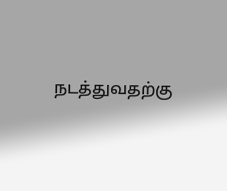நடத்துவதற்கு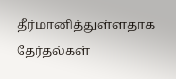தீர்மானித்துள்ளதாக தேர்தல்கள்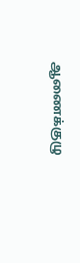ஆணைக்குழு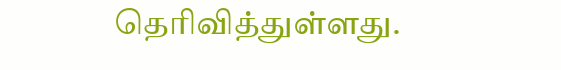தெரிவித்துள்ளது.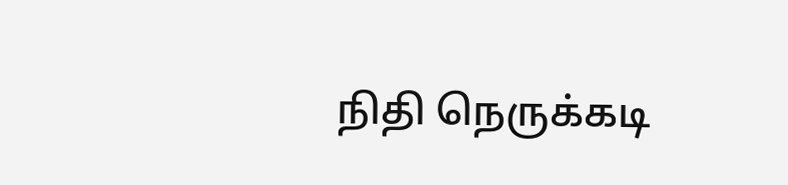நிதி நெருக்கடி